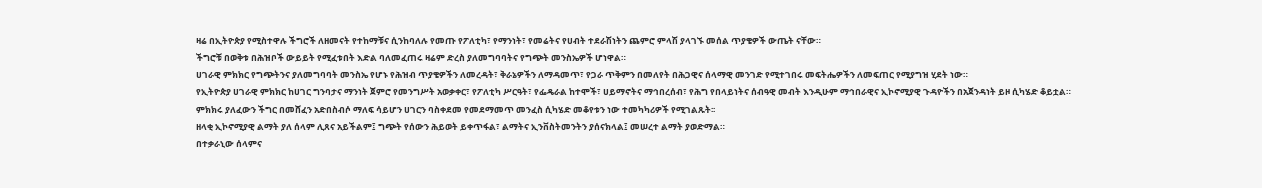ዛሬ በኢትዮጵያ የሚስተዋሉ ችግሮች ለዘመናት የተከማቹና ሲንከባለሉ የመጡ የፖለቲካ፣ የማንነት፣ የመሬትና የሀብት ተደራሽነትን ጨምሮ ምላሽ ያላገኙ መሰል ጥያቄዎች ውጤት ናቸው።
ችግሮቹ በወቅቱ በሕዝቦች ውይይት የሚፈቱበት እድል ባለመፈጠሩ ዛሬም ድረስ ያለመግባባትና የግጭት መንስኤዎች ሆነዋል።
ሀገራዊ ምክክር የግጭትንና ያለመግባባት መንስኤ የሆኑ የሕዝብ ጥያቄዎችን ለመረዳት፣ ቅራኔዎችን ለማዳመጥ፣ የጋራ ጥቅምን በመለየት በሕጋዊና ሰላማዊ መንገድ የሚተገበሩ መፍትሔዎችን ለመፍጠር የሚያግዝ ሂደት ነው።
የኢትዮጵያ ሀገራዊ ምክክር ከሀገር ግንባታና ማንነት ጀምሮ የመንግሥት አወቃቀር፣ የፖለቲካ ሥርዓት፣ የፌዴራል ከተሞች፣ ሀይማኖትና ማኅበረሰብ፣ የሕግ የበላይነትና ሰብዓዊ መብት እንዲሁም ማኅበራዊና ኢኮኖሚያዊ ጉዳዮችን በአጀንዳነት ይዞ ሲካሄድ ቆይቷል።
ምክክሩ ያለፈውን ችግር በመሸፈን አድበስብሶ ማለፍ ሳይሆን ሀገርን ባስቀደመ የመደማመጥ መንፈስ ሲካሄድ መቆየቱን ነው ተመካካሪዎች የሚገልጹት፡፡
ዘላቂ ኢኮኖሚያዊ ልማት ያለ ሰላም ሊጸና አይችልም፤ ግጭት የሰውን ሕይወት ይቀጥፋል፣ ልማትና ኢንቨስትመንትን ያሰናክላል፤ መሠረተ ልማት ያወድማል።
በተቃራኒው ሰላምና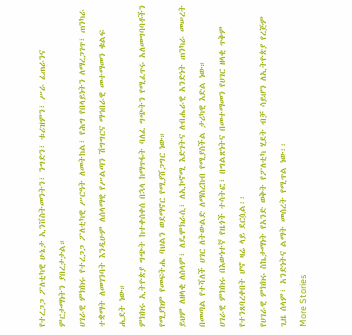የተረጋጋ ፖለቲካዊ ሁኔታ ኢንቨስትመንትን፣ ንግድን፣ ቱሪዝምን፣ ሥራ ፈጠራንና ምርታማነትን ያበረታታል።
ሀገራዊ ምክክሩ የተረጋጋ ፖለቲካዊ ሥርዓት ለመትከል፣ የሕግ የበላይነትን ለማረጋገጥ፣ ጠንካራ ተቋማት ለመገንባት እንዲሁም ለሰላማዊ የሥልጣን ሽግግርና ማኅበራዊ መተማመን ቁልፍ ሒደት ነው።
ምክክሩ ኢትዮጵያ ግጭት ከተቀሰቀሰ በኋላ ከማጥፋት ባለፈ ግጭትን የሚፈጥሩ አለመግባባቶችን የሚያክም የመፍትሔ ባህልን ወደማኖር የሚያሸጋግር ነው።
ይህም ለዘላቂ ለሰላም፣ ለዴሞክራሲ፣ ለኢኮኖሚ እድገትና ለብሔራዊ አንድነት ጠንካራ መሠረት በመጣል የተሻለች ሀገር ለትውልድ ለማስረከብ የሚያስችል ታሪካዊ እድል ነው።
ሀገራዊ ምክክሩ በእውነተኛ የዜጎች ተሳትፎ፣ በግልጽነትና በመተማመን የሀገር ዘላቂ ጥቅም የተንጸባረቀበት ሆኖ ዛሬ ላይ ደርሷል፡፡
የሀገራዊ ምክክሩ ስኬታማነት የአንድ ወቅት የፖለቲካ ሂደት ብቻ ሳይሆን ለኢትዮጵያ የረጅም ጊዜ ሰላም፣ አንድነትና ልማት መሰረት የሚጥል ነው፡፡
More Stories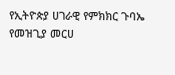የኢትዮጵያ ሀገራዊ የምክክር ጉባኤ የመዝጊያ መርሀ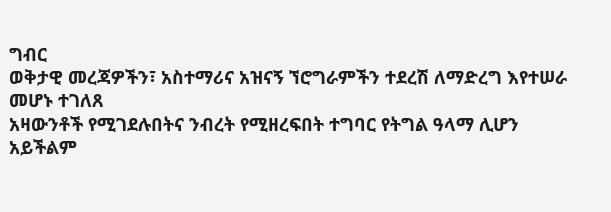ግብር
ወቅታዊ መረጃዎችን፣ አስተማሪና አዝናኝ ኘሮግራምችን ተደረሽ ለማድረግ እየተሠራ መሆኑ ተገለጸ
አዛውንቶች የሚገደሉበትና ንብረት የሚዘረፍበት ተግባር የትግል ዓላማ ሊሆን አይችልም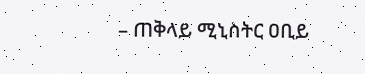– ጠቅላይ ሚኒስትር ዐቢይ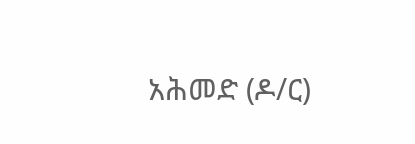አሕመድ (ዶ/ር)